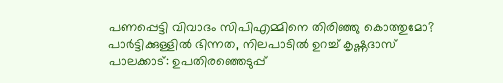പണപ്പെട്ടി വിവാദം സിപിഎമ്മിനെ തിരിഞ്ഞു കൊത്തുമോ? പാർട്ടിക്കുള്ളിൽ ഭിന്നത, നിലപാടിൽ ഉറച്ച് കൃഷ്ണദാസ്
പാലക്കാട്: ഉപതിരഞ്ഞെടുപ്പ്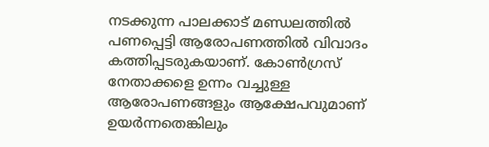നടക്കുന്ന പാലക്കാട് മണ്ഡലത്തിൽ പണപ്പെട്ടി ആരോപണത്തിൽ വിവാദം കത്തിപ്പടരുകയാണ്. കോൺഗ്രസ് നേതാക്കളെ ഉന്നം വച്ചുള്ള ആരോപണങ്ങളും ആക്ഷേപവുമാണ് ഉയർന്നതെങ്കിലും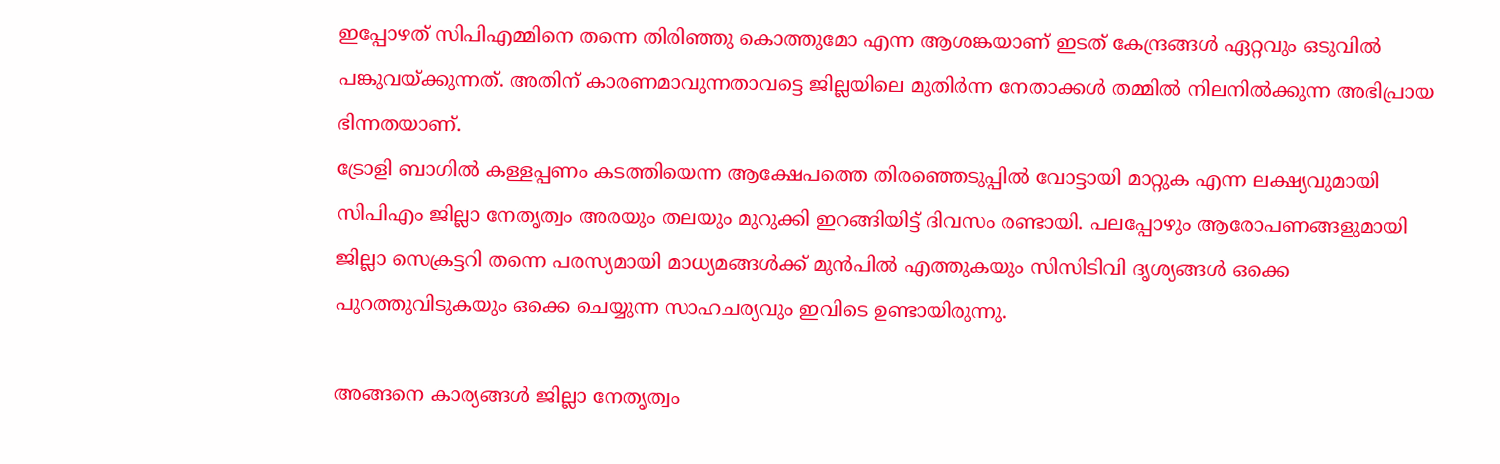ഇപ്പോഴത് സിപിഎമ്മിനെ തന്നെ തിരിഞ്ഞു കൊത്തുമോ എന്ന ആശങ്കയാണ് ഇടത് കേന്ദ്രങ്ങൾ ഏറ്റവും ഒടുവിൽ പങ്കുവയ്ക്കുന്നത്. അതിന് കാരണമാവുന്നതാവട്ടെ ജില്ലയിലെ മുതിർന്ന നേതാക്കൾ തമ്മിൽ നിലനിൽക്കുന്ന അഭിപ്രായ ഭിന്നതയാണ്.
ട്രോളി ബാഗിൽ കള്ളപ്പണം കടത്തിയെന്ന ആക്ഷേപത്തെ തിരഞ്ഞെടുപ്പിൽ വോട്ടായി മാറ്റുക എന്ന ലക്ഷ്യവുമായി സിപിഎം ജില്ലാ നേതൃത്വം അരയും തലയും മുറുക്കി ഇറങ്ങിയിട്ട് ദിവസം രണ്ടായി. പലപ്പോഴും ആരോപണങ്ങളുമായി ജില്ലാ സെക്രട്ടറി തന്നെ പരസ്യമായി മാധ്യമങ്ങൾക്ക് മുൻപിൽ എത്തുകയും സിസിടിവി ദൃശ്യങ്ങൾ ഒക്കെ പുറത്തുവിടുകയും ഒക്കെ ചെയ്യുന്ന സാഹചര്യവും ഇവിടെ ഉണ്ടായിരുന്നു.

അങ്ങനെ കാര്യങ്ങൾ ജില്ലാ നേതൃത്വം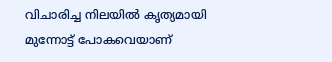വിചാരിച്ച നിലയിൽ കൃത്യമായി മുന്നോട്ട് പോകവെയാണ്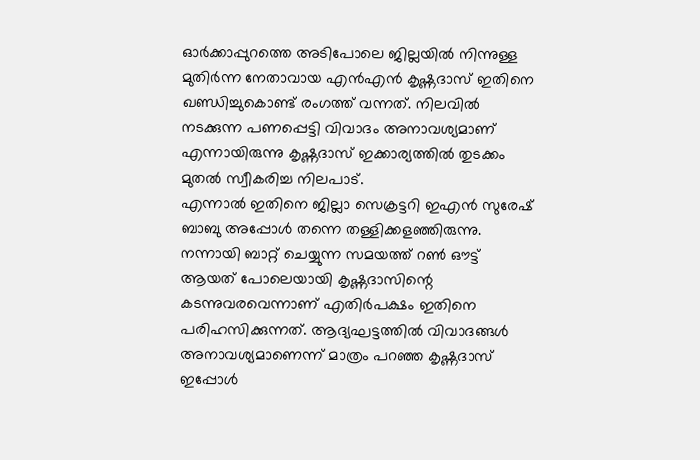ഓർക്കാപ്പുറത്തെ അടിപോലെ ജില്ലയിൽ നിന്നുള്ള മുതിർന്ന നേതാവായ എൻഎൻ കൃഷ്ണദാസ് ഇതിനെ ഖണ്ഡിച്ചുകൊണ്ട് രംഗത്ത് വന്നത്. നിലവിൽ നടക്കുന്ന പണപ്പെട്ടി വിവാദം അനാവശ്യമാണ് എന്നായിരുന്നു കൃഷ്ണദാസ് ഇക്കാര്യത്തിൽ തുടക്കം മുതൽ സ്വീകരിച്ച നിലപാട്.
എന്നാൽ ഇതിനെ ജില്ലാ സെക്രട്ടറി ഇഎൻ സുരേഷ് ബാബു അപ്പോൾ തന്നെ തള്ളിക്കളഞ്ഞിരുന്നു. നന്നായി ബാറ്റ് ചെയ്യുന്ന സമയത്ത് റൺ ഔട്ട് ആയത് പോലെയായി കൃഷ്ണദാസിന്റെ കടന്നുവരവെന്നാണ് എതിർപക്ഷം ഇതിനെ പരിഹസിക്കുന്നത്. ആദ്യഘട്ടത്തിൽ വിവാദങ്ങൾ അനാവശ്യമാണെന്ന് മാത്രം പറഞ്ഞ കൃഷ്ണദാസ് ഇപ്പോൾ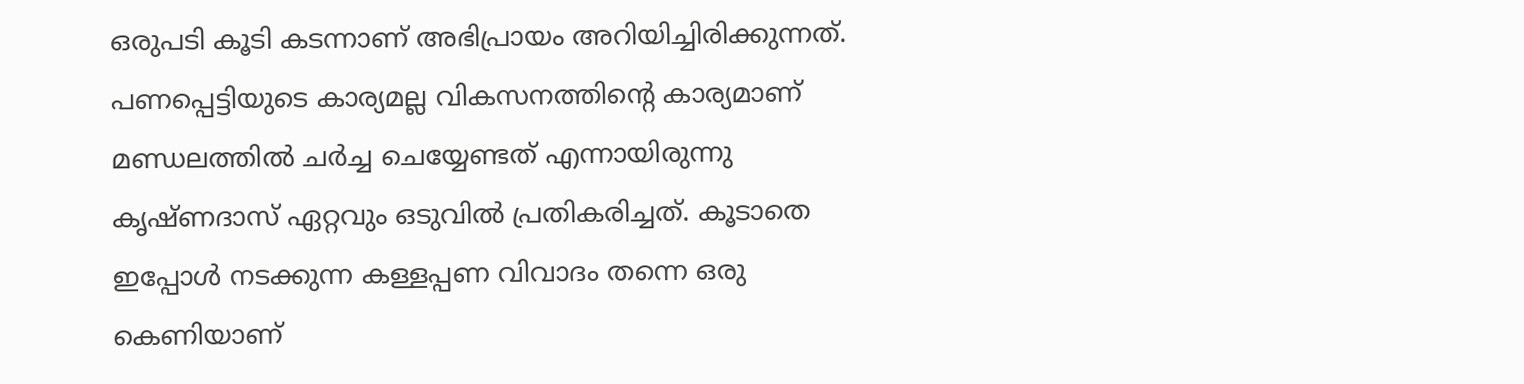ഒരുപടി കൂടി കടന്നാണ് അഭിപ്രായം അറിയിച്ചിരിക്കുന്നത്.
പണപ്പെട്ടിയുടെ കാര്യമല്ല വികസനത്തിന്റെ കാര്യമാണ് മണ്ഡലത്തിൽ ചർച്ച ചെയ്യേണ്ടത് എന്നായിരുന്നു കൃഷ്ണദാസ് ഏറ്റവും ഒടുവിൽ പ്രതികരിച്ചത്. കൂടാതെ ഇപ്പോൾ നടക്കുന്ന കള്ളപ്പണ വിവാദം തന്നെ ഒരു കെണിയാണ്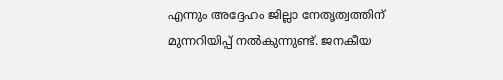എന്നും അദ്ദേഹം ജില്ലാ നേതൃത്വത്തിന് മുന്നറിയിപ്പ് നൽകുന്നുണ്ട്. ജനകീയ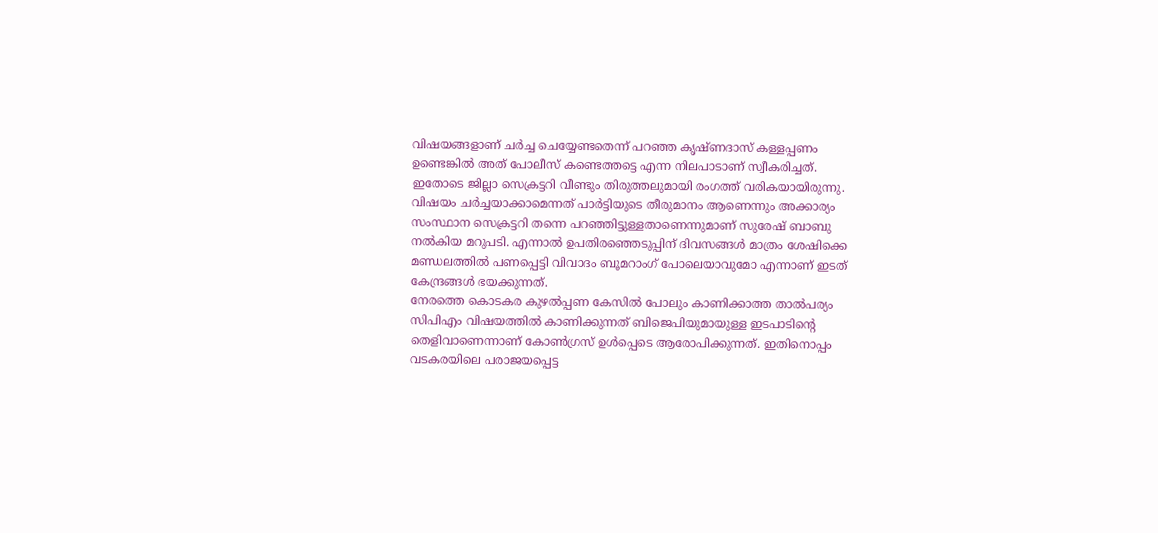വിഷയങ്ങളാണ് ചർച്ച ചെയ്യേണ്ടതെന്ന് പറഞ്ഞ കൃഷ്ണദാസ് കള്ളപ്പണം ഉണ്ടെങ്കിൽ അത് പോലീസ് കണ്ടെത്തട്ടെ എന്ന നിലപാടാണ് സ്വീകരിച്ചത്.
ഇതോടെ ജില്ലാ സെക്രട്ടറി വീണ്ടും തിരുത്തലുമായി രംഗത്ത് വരികയായിരുന്നു. വിഷയം ചർച്ചയാക്കാമെന്നത് പാർട്ടിയുടെ തീരുമാനം ആണെന്നും അക്കാര്യം സംസ്ഥാന സെക്രട്ടറി തന്നെ പറഞ്ഞിട്ടുള്ളതാണെന്നുമാണ് സുരേഷ് ബാബു നൽകിയ മറുപടി. എന്നാൽ ഉപതിരഞ്ഞെടുപ്പിന് ദിവസങ്ങൾ മാത്രം ശേഷിക്കെ മണ്ഡലത്തിൽ പണപ്പെട്ടി വിവാദം ബൂമറാംഗ് പോലെയാവുമോ എന്നാണ് ഇടത് കേന്ദ്രങ്ങൾ ഭയക്കുന്നത്.
നേരത്തെ കൊടകര കുഴൽപ്പണ കേസിൽ പോലും കാണിക്കാത്ത താൽപര്യം സിപിഎം വിഷയത്തിൽ കാണിക്കുന്നത് ബിജെപിയുമായുള്ള ഇടപാടിന്റെ തെളിവാണെന്നാണ് കോൺഗ്രസ് ഉൾപ്പെടെ ആരോപിക്കുന്നത്. ഇതിനൊപ്പം വടകരയിലെ പരാജയപ്പെട്ട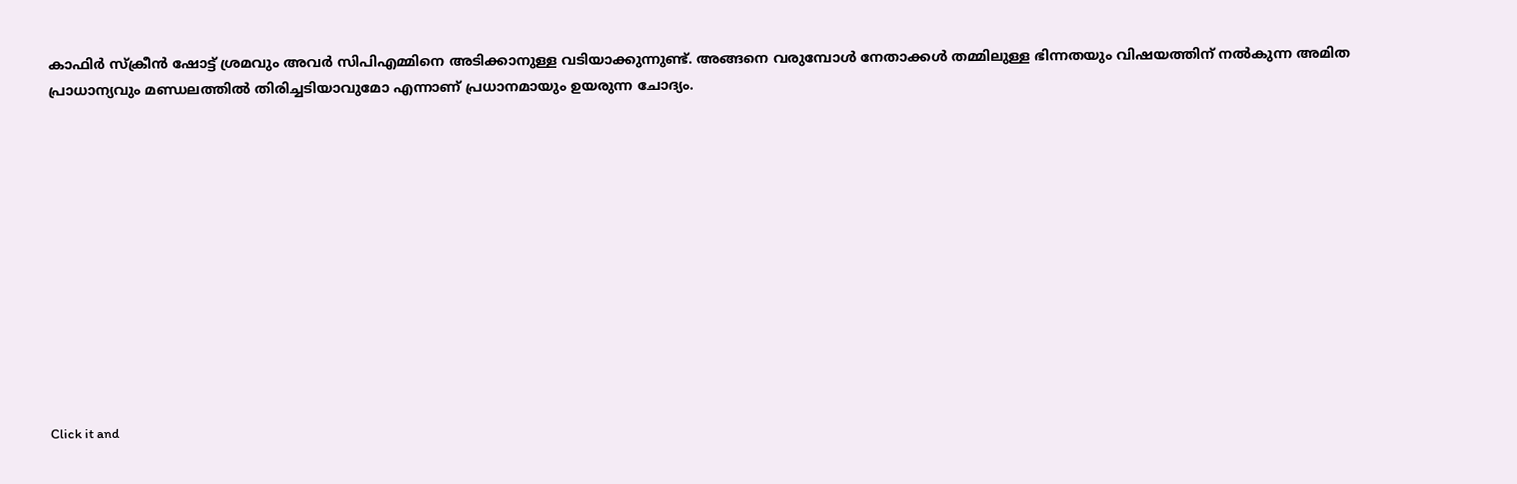കാഫിർ സ്ക്രീൻ ഷോട്ട് ശ്രമവും അവർ സിപിഎമ്മിനെ അടിക്കാനുള്ള വടിയാക്കുന്നുണ്ട്. അങ്ങനെ വരുമ്പോൾ നേതാക്കൾ തമ്മിലുള്ള ഭിന്നതയും വിഷയത്തിന് നൽകുന്ന അമിത പ്രാധാന്യവും മണ്ഡലത്തിൽ തിരിച്ചടിയാവുമോ എന്നാണ് പ്രധാനമായും ഉയരുന്ന ചോദ്യം.












Click it and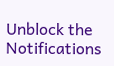Unblock the Notifications